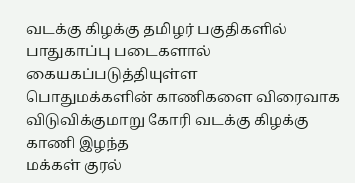வடக்கு கிழக்கு தமிழர் பகுதிகளில் பாதுகாப்பு படைகளால் கையகப்படுத்தியுள்ள
பொதுமக்களின் காணிகளை விரைவாக விடுவிக்குமாறு கோரி வடக்கு கிழக்கு காணி இழந்த
மக்கள் குரல்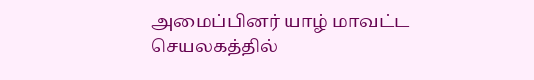அமைப்பினர் யாழ் மாவட்ட செயலகத்தில்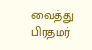வைத்து பிரதமர்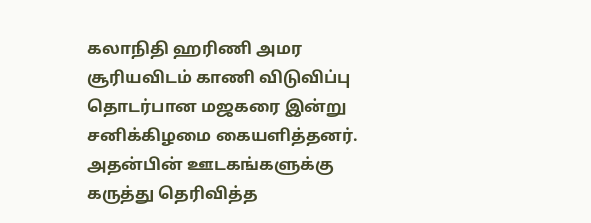கலாநிதி ஹரிணி அமர சூரியவிடம் காணி விடுவிப்பு தொடர்பான மஜகரை இன்று
சனிக்கிழமை கையளித்தனர்.
அதன்பின் ஊடகங்களுக்கு கருத்து தெரிவித்த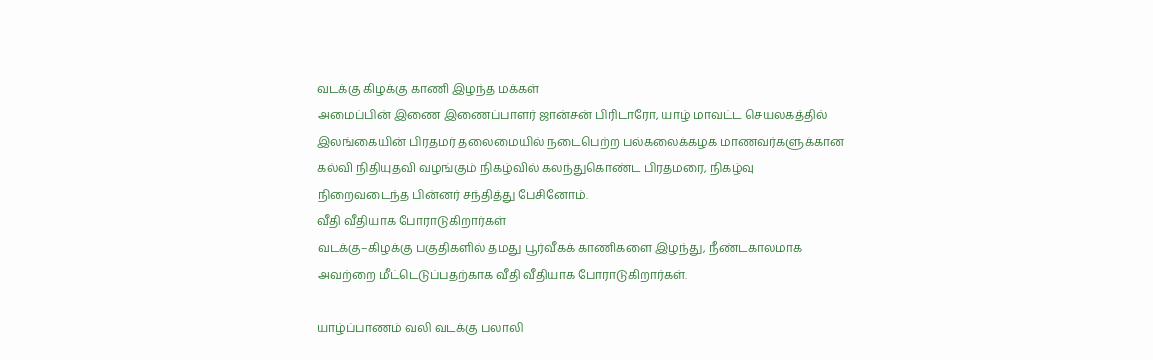வடக்கு கிழக்கு காணி இழந்த மக்கள்
அமைப்பின் இணை இணைப்பாளர் ஜான்சன் பிரிடாரோ, யாழ் மாவட்ட செயலகத்தில்
இலங்கையின் பிரதமர் தலைமையில் நடைபெற்ற பல்கலைக்கழக மாணவர்களுக்கான
கல்வி நிதியுதவி வழங்கும் நிகழ்வில் கலந்துகொண்ட பிரதமரை, நிகழ்வு
நிறைவடைந்த பின்னர் சந்தித்து பேசினோம்.
வீதி வீதியாக போராடுகிறார்கள்
வடக்கு–கிழக்கு பகுதிகளில் தமது பூர்வீகக் காணிகளை இழந்து, நீண்டகாலமாக
அவற்றை மீட்டெடுப்பதற்காக வீதி வீதியாக போராடுகிறார்கள்.

யாழ்ப்பாணம் வலி வடக்கு பலாலி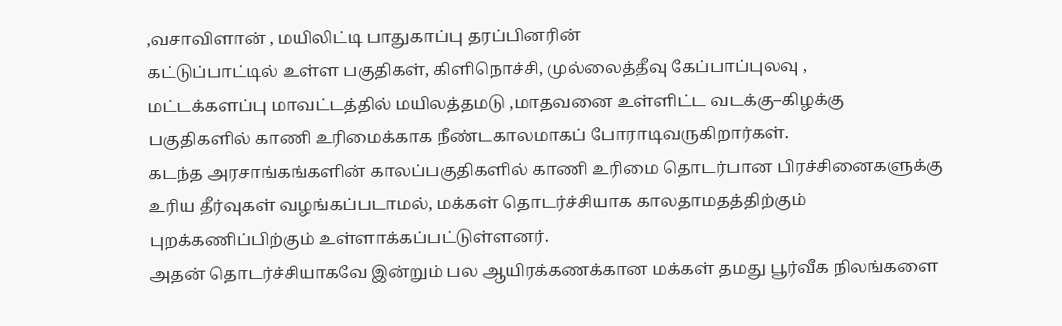,வசாவிளான் , மயிலிட்டி பாதுகாப்பு தரப்பினரின்
கட்டுப்பாட்டில் உள்ள பகுதிகள், கிளிநொச்சி, முல்லைத்தீவு கேப்பாப்புலவு ,
மட்டக்களப்பு மாவட்டத்தில் மயிலத்தமடு ,மாதவனை உள்ளிட்ட வடக்கு–கிழக்கு
பகுதிகளில் காணி உரிமைக்காக நீண்டகாலமாகப் போராடிவருகிறார்கள்.
கடந்த அரசாங்கங்களின் காலப்பகுதிகளில் காணி உரிமை தொடர்பான பிரச்சினைகளுக்கு
உரிய தீர்வுகள் வழங்கப்படாமல், மக்கள் தொடர்ச்சியாக காலதாமதத்திற்கும்
புறக்கணிப்பிற்கும் உள்ளாக்கப்பட்டுள்ளனர்.
அதன் தொடர்ச்சியாகவே இன்றும் பல ஆயிரக்கணக்கான மக்கள் தமது பூர்வீக நிலங்களை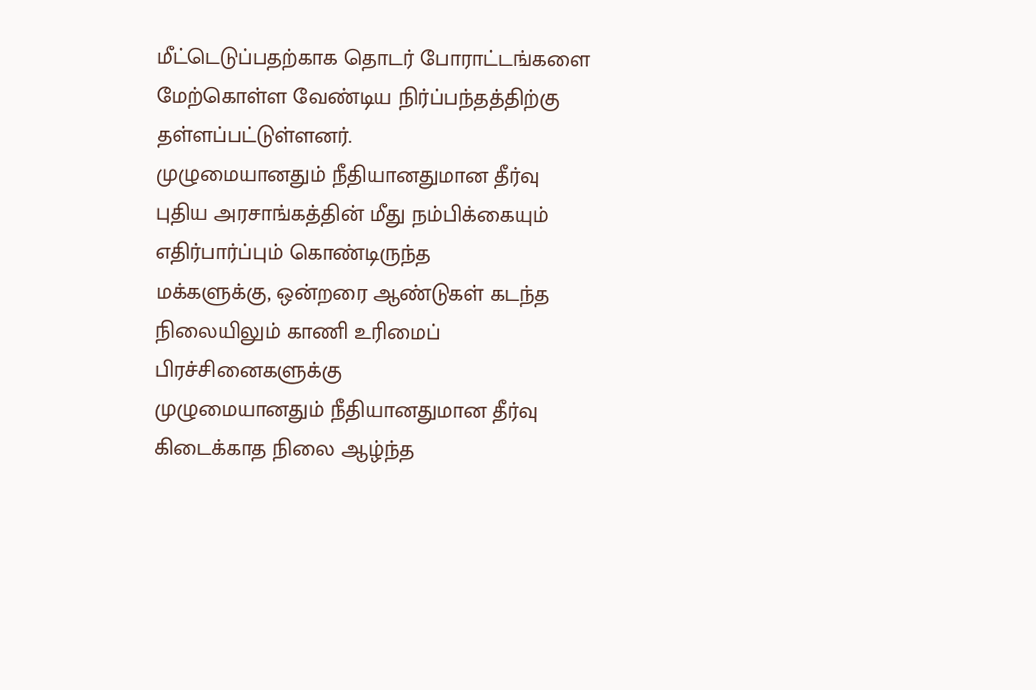மீட்டெடுப்பதற்காக தொடர் போராட்டங்களை மேற்கொள்ள வேண்டிய நிர்ப்பந்தத்திற்கு
தள்ளப்பட்டுள்ளனர்.
முழுமையானதும் நீதியானதுமான தீர்வு
புதிய அரசாங்கத்தின் மீது நம்பிக்கையும் எதிர்பார்ப்பும் கொண்டிருந்த
மக்களுக்கு, ஒன்றரை ஆண்டுகள் கடந்த நிலையிலும் காணி உரிமைப் பிரச்சினைகளுக்கு
முழுமையானதும் நீதியானதுமான தீர்வு கிடைக்காத நிலை ஆழ்ந்த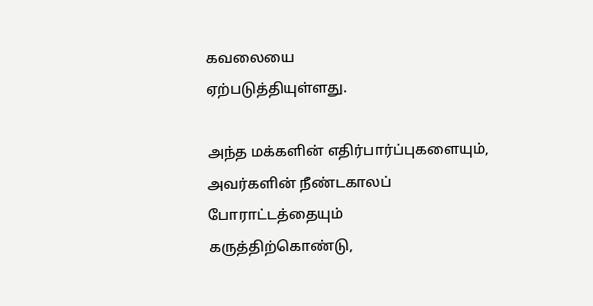கவலையை
ஏற்படுத்தியுள்ளது.

அந்த மக்களின் எதிர்பார்ப்புகளையும், அவர்களின் நீண்டகாலப் போராட்டத்தையும்
கருத்திற்கொண்டு,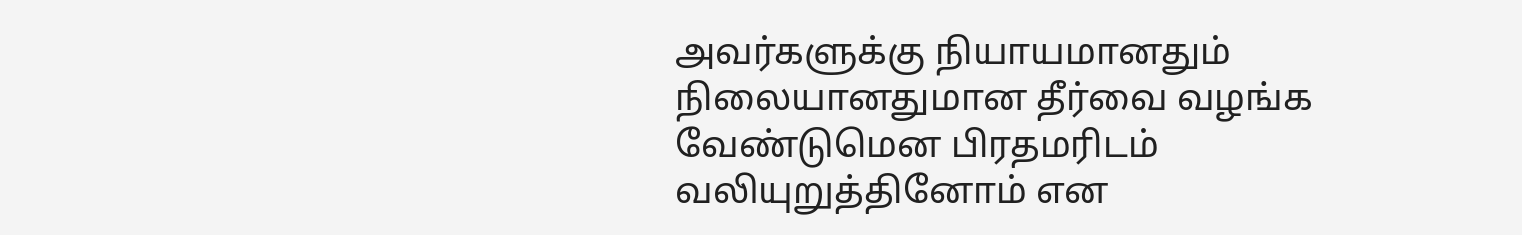அவர்களுக்கு நியாயமானதும் நிலையானதுமான தீர்வை வழங்க
வேண்டுமென பிரதமரிடம் வலியுறுத்தினோம் என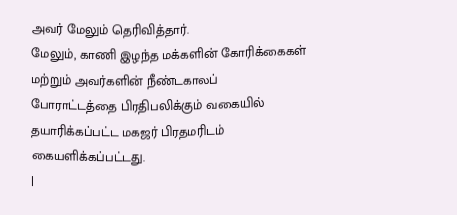அவர் மேலும் தெரிவித்தார்.
மேலும், காணி இழந்த மக்களின் கோரிக்கைகள் மற்றும் அவர்களின் நீண்டகாலப்
போராட்டத்தை பிரதிபலிக்கும் வகையில் தயாரிக்கப்பட்ட மகஜர் பிரதமரிடம்
கையளிக்கப்பட்டது.
|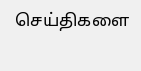செய்திகளை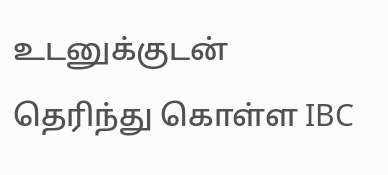உடனுக்குடன் தெரிந்து கொள்ள IBC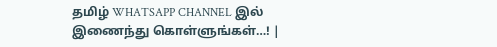தமிழ் WHATSAPP CHANNEL இல் இணைந்து கொள்ளுங்கள்…! |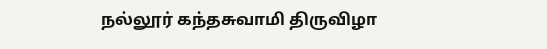நல்லூர் கந்தசுவாமி திருவிழா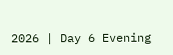2026 | Day 6 Evening